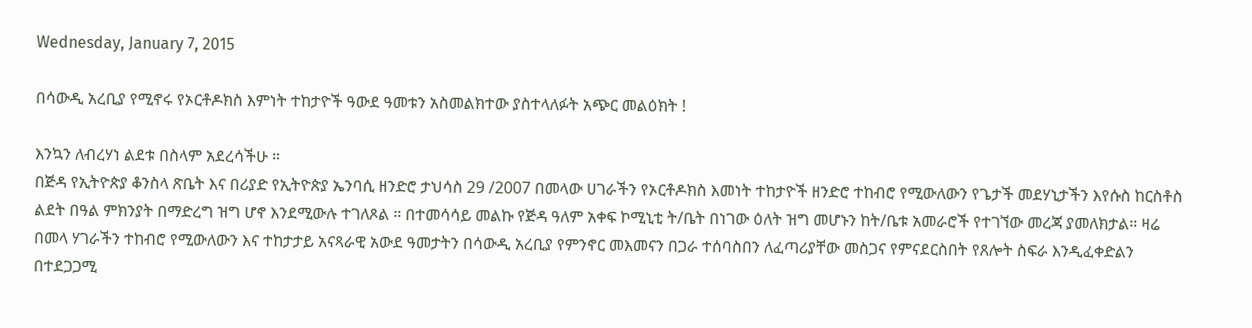Wednesday, January 7, 2015

በሳውዲ አረቢያ የሚኖሩ የኦርቶዶክስ እምነት ተከታዮች ዓውደ ዓመቱን አስመልክተው ያስተላለፉት አጭር መልዕክት !

እንኳን ለብረሃነ ልደቱ በስላም አደረሳችሁ ።
በጅዳ የኢትዮጵያ ቆንስላ ጽቤት እና በሪያድ የኢትዮጵያ ኤንባሲ ዘንድሮ ታህሳስ 29 /2007 በመላው ሀገራችን የኦርቶዶክስ እመነት ተከታዮች ዘንድሮ ተከብሮ የሚውለውን የጌታች መደሃኒታችን እየሱስ ከርስቶስ ልደት በዓል ምክንያት በማድረግ ዝግ ሆኖ እንደሚውሉ ተገለጾል ። በተመሳሳይ መልኩ የጅዳ ዓለም አቀፍ ኮሚኒቲ ት/ቤት በነገው ዕለት ዝግ መሆኑን ከት/ቤቱ አመራሮች የተገኘው መረጃ ያመለክታል። ዛሬ በመላ ሃገራችን ተከብሮ የሚውለውን እና ተከታታይ አናጻራዊ አውደ ዓመታትን በሳውዲ አረቢያ የምንኖር መእመናን በጋራ ተሰባስበን ለፈጣሪያቸው መስጋና የምናደርስበት የጸሎት ስፍራ እንዲፈቀድልን በተደጋጋሚ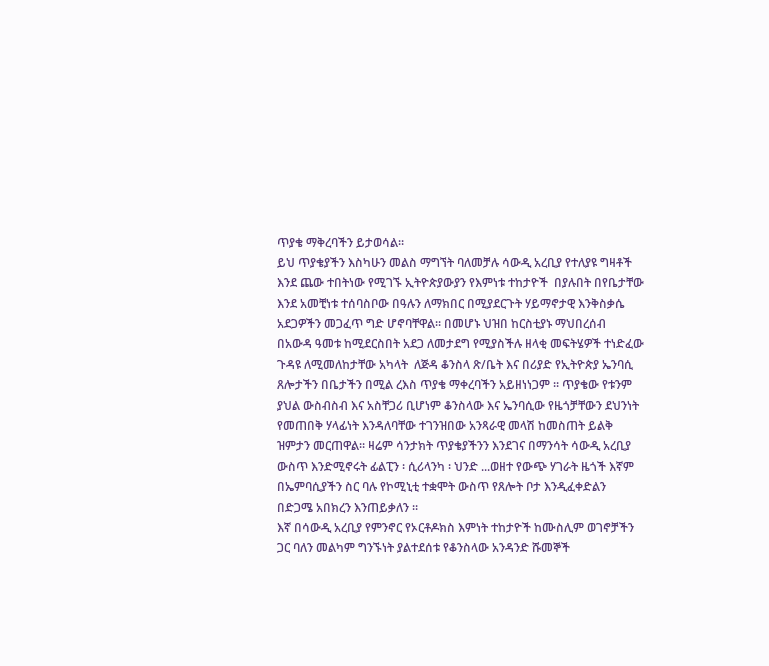ጥያቄ ማቅረባችን ይታወሳል።
ይህ ጥያቄያችን እስካሁን መልስ ማግኘት ባለመቻሉ ሳውዲ አረቢያ የተለያዩ ግዛቶች እንደ ጨው ተበትነው የሚገኙ ኢትዮጵያውያን የእምነቱ ተከታዮች  በያሉበት በየቤታቸው እንደ አመቺነቱ ተሰባስቦው በዓሉን ለማክበር በሚያደርጉት ሃይማኖታዊ እንቅስቃሴ አደጋዎችን መጋፈጥ ግድ ሆኖባቸዋል። በመሆኑ ህዝበ ከርስቲያኑ ማህበረሰብ  በአውዳ ዓመቱ ከሚደርስበት አደጋ ለመታደግ የሚያስችሉ ዘላቂ መፍትሄዎች ተነድፈው ጉዳዩ ለሚመለከታቸው አካላት  ለጅዳ ቆንስላ ጽ/ቤት እና በሪያድ የኢትዮጵያ ኤንባሲ ጸሎታችን በቤታችን በሚል ረእስ ጥያቄ ማቀረባችን አይዘነነጋም ። ጥያቄው የቱንም ያህል ውስብስብ እና አስቸጋሪ ቢሆነም ቆንስላው እና ኤንባሲው የዜጎቻቸውን ደህንነት የመጠበቅ ሃላፊነት እንዳለባቸው ተገንዝበው አንጻራዊ መላሽ ከመስጠት ይልቅ ዝምታን መርጠዋል። ዛሬም ሳንታክት ጥያቄያችንን እንደገና በማንሳት ሳውዲ አረቢያ ውስጥ እንድሚኖሩት ፊልፒን ፡ ሲሪላንካ ፡ ህንድ ...ወዘተ የውጭ ሃገራት ዜጎች እኛም በኤምባሲያችን ስር ባሉ የኮሚኒቲ ተቋሞት ውስጥ የጸሎት ቦታ እንዲፈቀድልን በድጋሜ አበክረን እንጠይቃለን ።
እኛ በሳውዲ አረቢያ የምንኖር የኦርቶዶክስ እምነት ተከታዮች ከሙስሊም ወገኖቻችን ጋር ባለን መልካም ግንኙነት ያልተደሰቱ የቆንስላው አንዳንድ ሹመኞች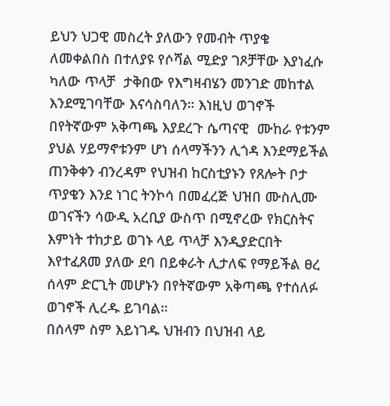ይህን ህጋዊ መስረት ያለውን የመብት ጥያቄ  ለመቀልበስ በተለያዩ የሶሻል ሚድያ ገጾቻቸው እያነፈሱ ካለው ጥላቻ  ታቅበው የእግዛብሄን መንገድ መከተል እንደሚገባቸው እናሳስባለን። እነዚህ ወገኖች በየትኛውም አቅጣጫ እያደረጉ ሴጣናዊ  ሙከራ የቱንም ያህል ሃይማኖቱንም ሆነ ሰላማችንን ሊጎዳ እንደማይችል ጠንቅቀን ብንረዳም የህዝብ ከርስቲያኑን የጸሎት ቦታ ጥያቄን እንደ ነገር ትንኮሳ በመፈረጅ ህዝበ ሙስሊሙ ወገናችን ሳውዲ አረቢያ ውስጥ በሚኖረው የክርስትና እምነት ተከታይ ወገኑ ላይ ጥላቻ እንዲያድርበት እየተፈጸመ ያለው ደባ በይቀራት ሊታለፍ የማይችል ፀረ ሰላም ድርጊት መሆኑን በየትኛውም አቅጣጫ የተሰለፉ ወገኖች ሊረዱ ይገባል።
በሰላም ስም እይነገዱ ህዝብን በህዝብ ላይ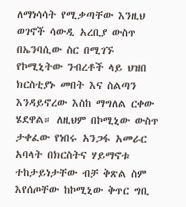ለማነሳሳት የሚቃጣቸው እንዚህ ወገኖች ሳውዲ አረቢያ ውስጥ በኤንባሲው ስር በሚገኙ የኮሚኒትው ንብረቶች ላይ ህዝበ ክርስቲያኑ መበት እና ስልጣን እንዳይኖረው እስከ ማግለል ርቀው ሄደዋል። ለዚህም በኮሚኒው ውስጥ ታቀፈው የነበሩ አንጋፋ አመራር አባላት በክርስትና ሃይማኖቱ ተከታይነታቸው ብቻ ቅጽል ስም እየሰጦቸው ከኮሚኒው ቅጥር ግቢ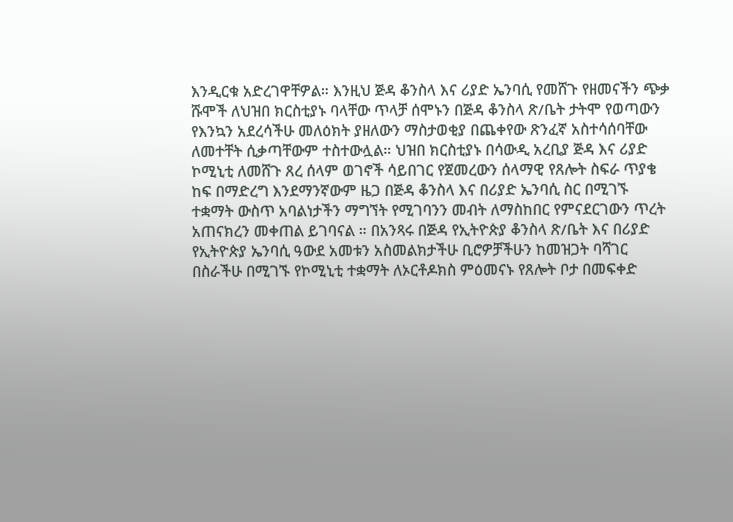እንዲርቁ አድረገዋቸዎል። እንዚህ ጅዳ ቆንስላ እና ሪያድ ኤንባሲ የመሸጉ የዘመናችን ጭቃ ሹሞች ለህዝበ ክርስቲያኑ ባላቸው ጥላቻ ሰሞኑን በጅዳ ቆንስላ ጽ/ቤት ታትሞ የወጣውን የእንኳን አደረሳችሁ መለዕክት ያዘለውን ማስታወቂያ በጨቀየው ጽንፈኛ አስተሳሰባቸው ለመተቸት ሲቃጣቸውም ተስተውሏል። ህዝበ ክርስቲያኑ በሳውዲ አረቢያ ጅዳ እና ሪያድ ኮሚኒቲ ለመሸጉ ጸረ ሰላም ወገኖች ሳይበገር የጀመረውን ሰላማዊ የጸሎት ስፍራ ጥያቄ ከፍ በማድረግ እንደማንኛውም ዜጋ በጅዳ ቆንስላ እና በሪያድ ኤንባሲ ስር በሚገኙ ተቋማት ውስጥ አባልነታችን ማግኘት የሚገባንን መብት ለማስከበር የምናደርገውን ጥረት አጠናክረን መቀጠል ይገባናል ። በአንጻሩ በጅዳ የኢትዮጵያ ቆንስላ ጽ/ቤት እና በሪያድ የኢትዮጵያ ኤንባሲ ዓውደ አመቱን አስመልክታችሁ ቢሮዎቻችሁን ከመዝጋት ባሻገር በስራችሁ በሚገኙ የኮሚኒቲ ተቋማት ለኦርቶዶክስ ምዕመናኑ የጸሎት ቦታ በመፍቀድ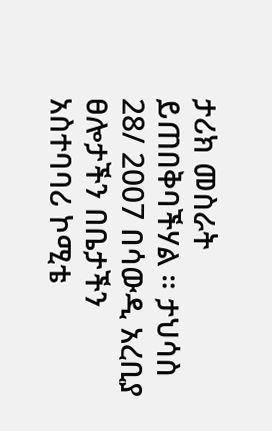ታሪክ መስራት ይጠበቅባችሃል ። ታህሳስ 28/ 2007 በሳውዲ አረቢያ ፀሎታችን በቤታችን አስተባባሪ ኮሚቴ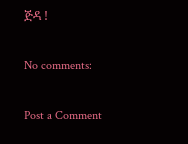ጅዳ !

No comments:

Post a Comment